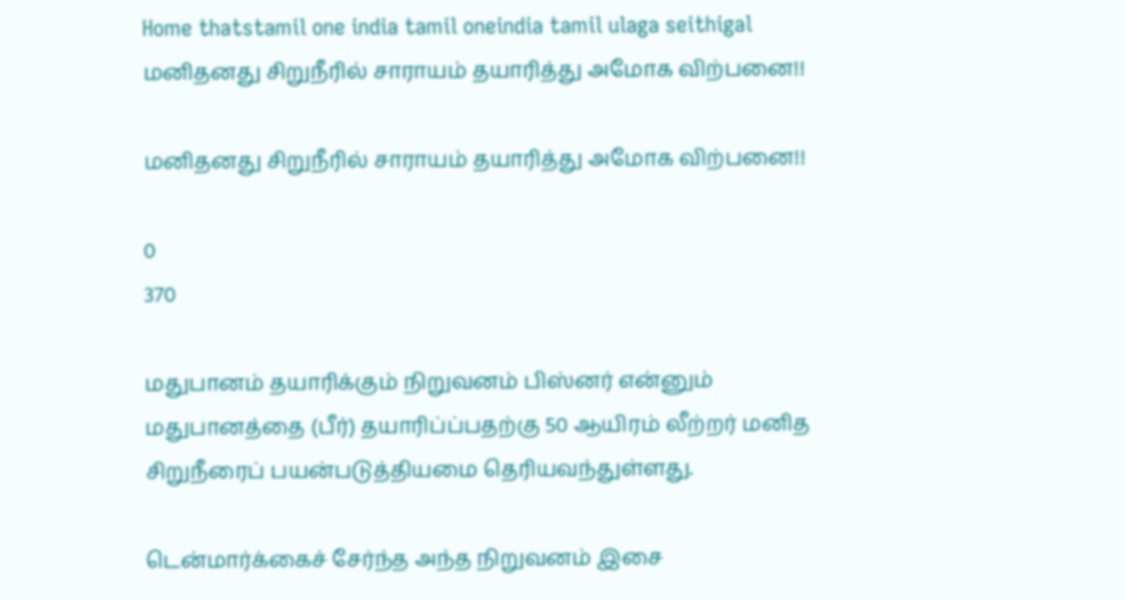Home thatstamil one india tamil oneindia tamil ulaga seithigal மனிதனது சிறுநீரில் சாராயம் தயாரித்து அமோக விற்பனை!!

மனிதனது சிறுநீரில் சாராயம் தயாரித்து அமோக விற்பனை!!

0
370

மதுபானம் தயாரிக்கும் நிறுவனம் பிஸ்னர் என்னும் மதுபானத்தை (பீர்) தயாரிப்ப்பதற்கு 50 ஆயிரம் லீற்றர் மனித சிறுநீரைப் பயன்படுத்தியமை தெரியவந்துள்ளது.

டென்மார்க்கைச் சேர்ந்த அந்த நிறுவனம் இசை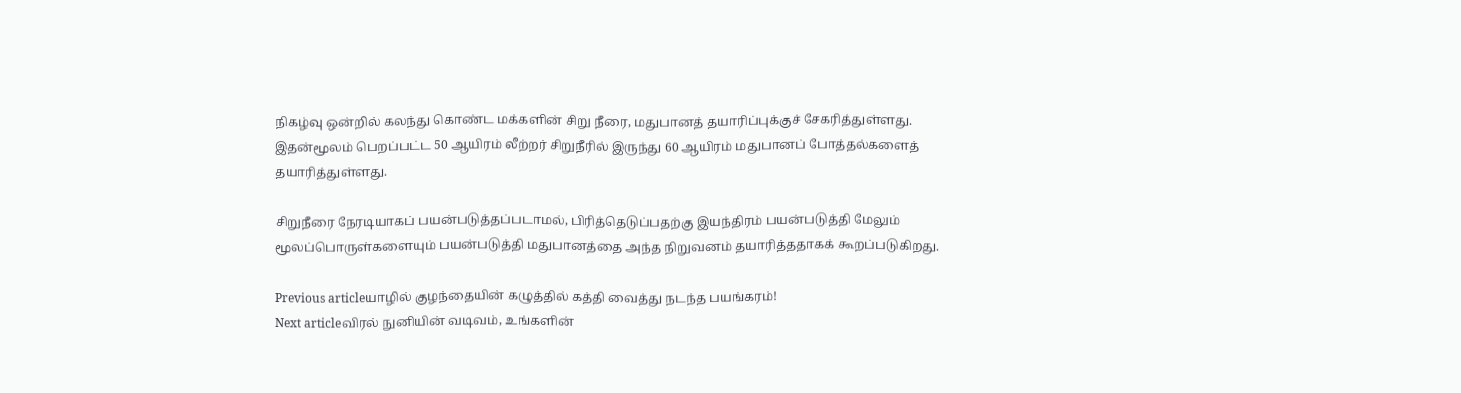நிகழ்வு ஒன்றில் கலந்து கொண்ட மக்களின் சிறு நீரை, மதுபானத் தயாரிப்புக்குச் சேகரித்துள்ளது.
இதன்மூலம் பெறப்பட்ட 50 ஆயிரம் லீற்றர் சிறுநீரில் இருந்து 60 ஆயிரம் மதுபானப் போத்தல்களைத் தயாரித்துள்ளது.

சிறுநீரை நேரடியாகப் பயன்படுத்தப்படாமல், பிரித்தெடுப்பதற்கு இயந்திரம் பயன்படுத்தி மேலும் மூலப்பொருள்களையும் பயன்படுத்தி மதுபானத்தை அந்த நிறுவனம் தயாரித்ததாகக் கூறப்படுகிறது.

Previous articleயாழில் குழந்தையின் கழுத்தில் கத்தி வைத்து நடந்த பயங்கரம்!
Next articleவிரல் நுனியின் வடிவம், உங்களின்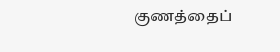குணத்தைப்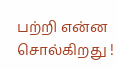பற்றி என்ன சொல்கிறது !